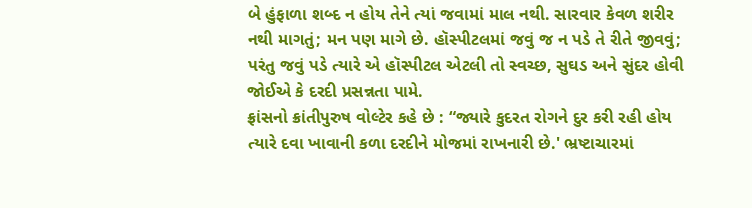બે હુંફાળા શબ્દ ન હોય તેને ત્યાં જવામાં માલ નથી. સારવાર કેવળ શરીર નથી માગતું; મન પણ માગે છે. હૉસ્પીટલમાં જવું જ ન પડે તે રીતે જીવવું; પરંતુ જવું પડે ત્યારે એ હૉસ્પીટલ એટલી તો સ્વચ્છ, સુઘડ અને સુંદર હોવી જોઈએ કે દરદી પ્રસન્નતા પામે.
ફ્રાંસનો ક્રાંતીપુરુષ વોલ્ટેર કહે છે : “જ્યારે કુદરત રોગને દુર કરી રહી હોય ત્યારે દવા ખાવાની કળા દરદીને મોજમાં રાખનારી છે.' ભ્રષ્ટાચારમાં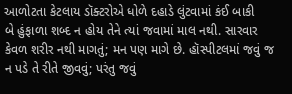આળોટતા કેટલાય ડૉક્ટરોએ ધોળે દહાડે લુંટવામાં કંઈ બાકી
બે હુંફાળા શબ્દ ન હોય તેને ત્યાં જવામાં માલ નથી. સારવાર કેવળ શરીર નથી માગતું; મન પણ માગે છે. હૉસ્પીટલમાં જવું જ ન પડે તે રીતે જીવવું; પરંતુ જવું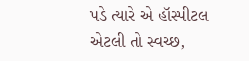પડે ત્યારે એ હૉસ્પીટલ એટલી તો સ્વચ્છ,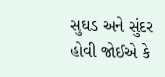સુઘડ અને સુંદર હોવી જોઈએ કે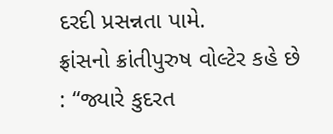દરદી પ્રસન્નતા પામે.
ફ્રાંસનો ક્રાંતીપુરુષ વોલ્ટેર કહે છે : “જ્યારે કુદરત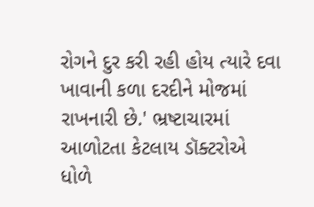રોગને દુર કરી રહી હોય ત્યારે દવા ખાવાની કળા દરદીને મોજમાં રાખનારી છે.' ભ્રષ્ટાચારમાં આળોટતા કેટલાય ડૉક્ટરોએ ધોળે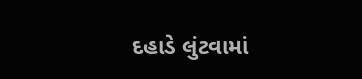દહાડે લુંટવામાં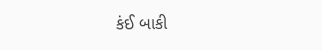કંઈ બાકી